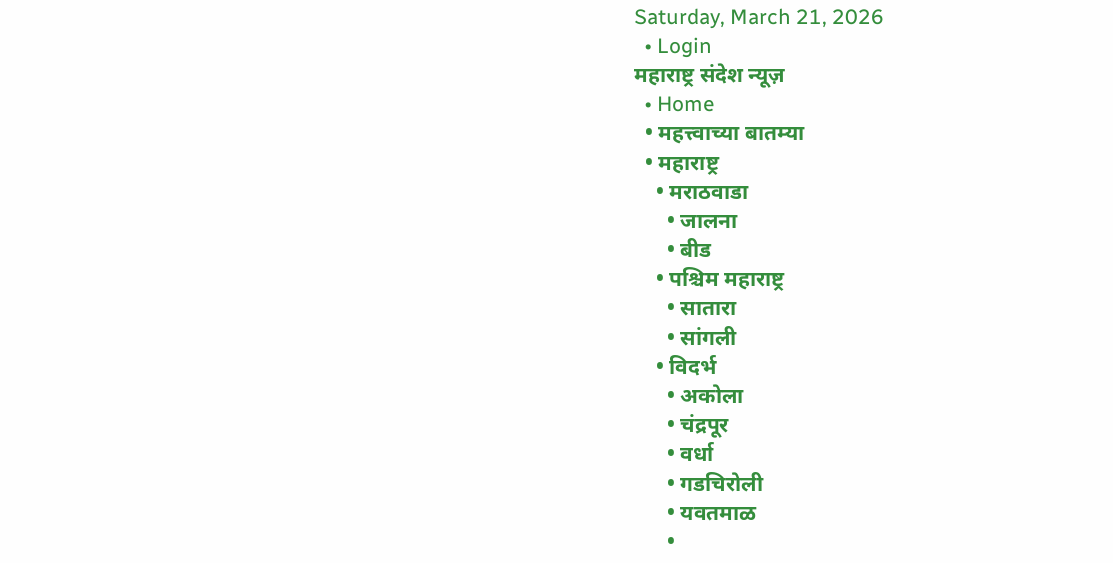Saturday, March 21, 2026
  • Login
महाराष्ट्र संदेश न्यूज़
  • Home
  • महत्त्वाच्या बातम्या
  • महाराष्ट्र
    • मराठवाडा
      • जालना
      • बीड
    • पश्चिम महाराष्ट्र
      • सातारा
      • सांगली
    • विदर्भ
      • अकोला
      • चंद्रपूर
      • वर्धा
      • गडचिरोली
      • यवतमाळ
      •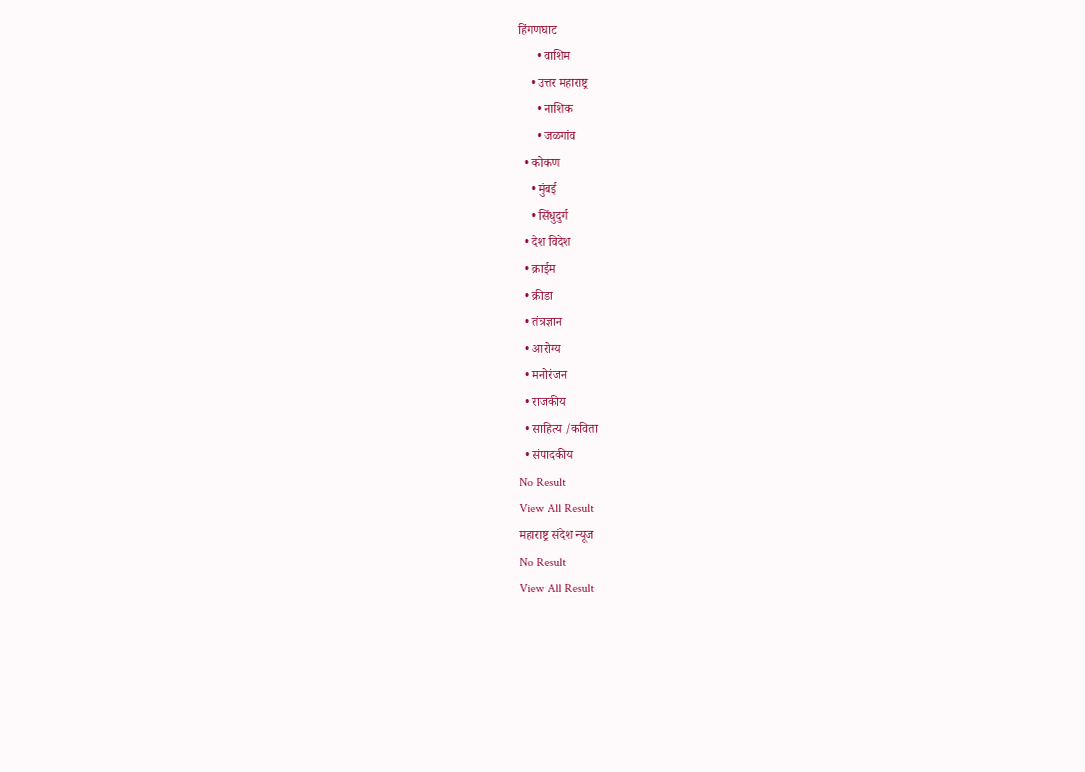हिंगणघाट
      • वाशिम
    • उत्तर महाराष्ट्र
      • नाशिक
      • जळगांव
  • कोकण
    • मुंबई
    • सिंधुदुर्ग
  • देश विदेश
  • क्राईम
  • क्रीडा
  • तंत्रज्ञान
  • आरोग्य
  • मनोरंजन
  • राजकीय
  • साहित्य /कविता
  • संपादकीय
No Result
View All Result
महाराष्ट्र संदेश न्यूज
No Result
View All Result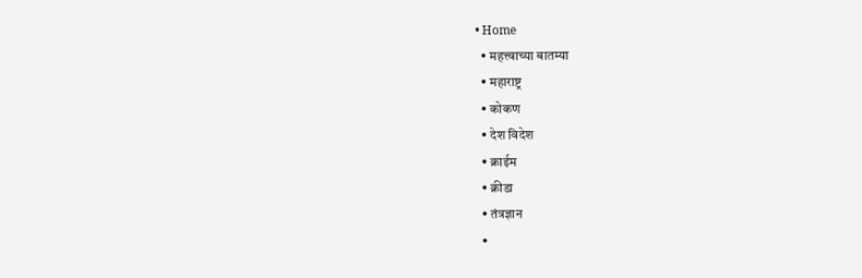• Home
  • महत्त्वाच्या बातम्या
  • महाराष्ट्र
  • कोकण
  • देश विदेश
  • क्राईम
  • क्रीडा
  • तंत्रज्ञान
  •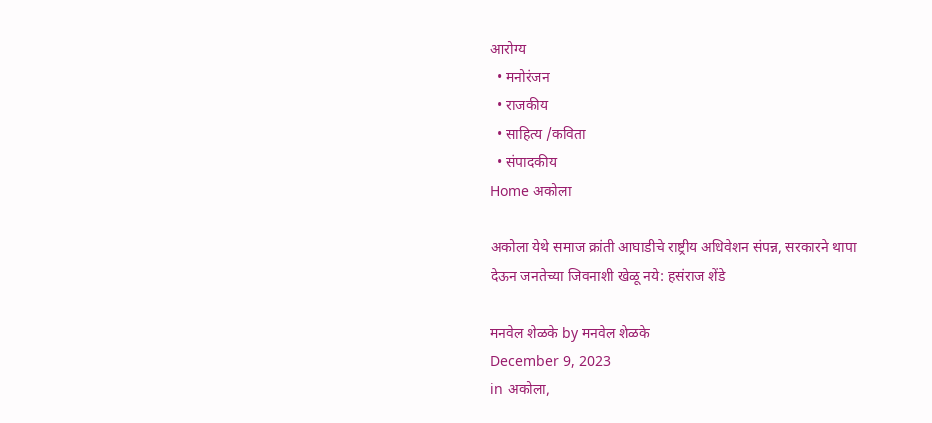आरोग्य
  • मनोरंजन
  • राजकीय
  • साहित्य /कविता
  • संपादकीय
Home अकोला

अकोला येथे समाज क्रांती आघाडीचे राष्ट्रीय अधिवेशन संपन्न, सरकारने थापा देऊन जनतेच्या जिवनाशी खेळू नये: हसंराज शेंडे

मनवेल शेळके by मनवेल शेळके
December 9, 2023
in अकोला,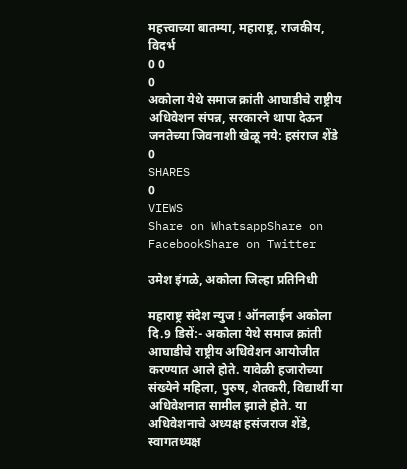महत्त्वाच्या बातम्या, महाराष्ट्र, राजकीय, विदर्भ
0 0
0
अकोला येथे समाज क्रांती आघाडीचे राष्ट्रीय अधिवेशन संपन्न, सरकारने थापा देऊन जनतेच्या जिवनाशी खेळू नये: हसंराज शेंडे
0
SHARES
0
VIEWS
Share on WhatsappShare on FacebookShare on Twitter

उमेश इंगळे, अकोला जिल्हा प्रतिनिधी

महाराष्ट्र संदेश न्युज ! ऑनलाईन अकोला दि.9 डिसें:- अकोला येथे समाज क्रांती आघाडीचे राष्ट्रीय अधिवेशन आयोजीत करण्यात आले होते. यावेळी हजारोच्या संख्येने महिला, पुरुष, शेतकरी, विद्यार्थी या अधिवेशनात सामील झाले होते. या अधिवेशनाचे अध्यक्ष हसंजराज शेंडे, स्वागतध्यक्ष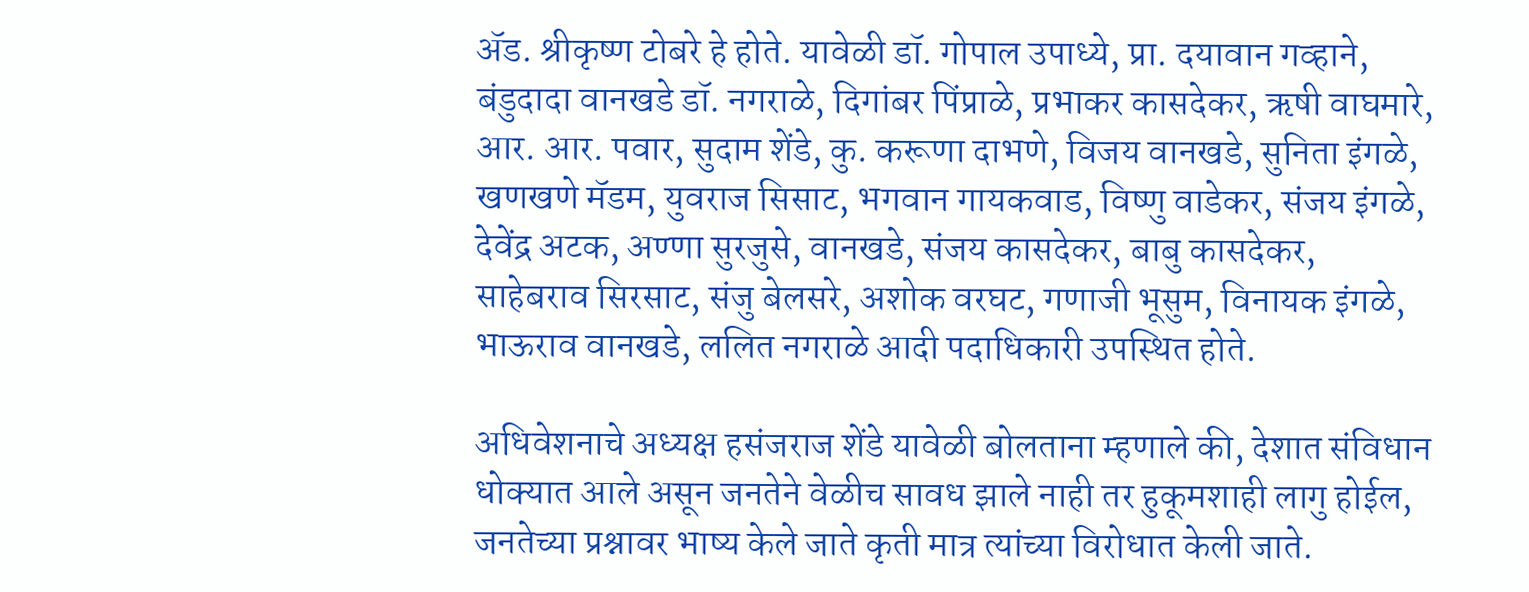ॲड. श्रीकृष्ण टोबरे हे होते. यावेळी डॉ. गोपाल उपाध्ये, प्रा. दयावान गव्हाने, बंडुदादा वानखडे डॉ. नगराळे, दिगांबर पिंप्राळे, प्रभाकर कासदेकर, ऋषी वाघमारे, आर. आर. पवार, सुदाम शेंडे, कु. करूणा दाभणे, विजय वानखडे, सुनिता इंगळे, खणखणे मॅडम, युवराज सिसाट, भगवान गायकवाड, विष्णु वाडेकर, संजय इंगळे, देवेंद्र अटक, अण्णा सुरजुसे, वानखडे, संजय कासदेकर, बाबु कासदेकर, साहेबराव सिरसाट, संजु बेलसरे, अशोक वरघट, गणाजी भूसुम, विनायक इंगळे, भाऊराव वानखडे, ललित नगराळे आदी पदाधिकारी उपस्थित होते.

अधिवेशनाचे अध्यक्ष हसंजराज शेंडे यावेळी बोलताना म्हणाले की, देशात संविधान धोक्यात आले असून जनतेने वेळीच सावध झाले नाही तर हुकूमशाही लागु होईल, जनतेच्या प्रश्नावर भाष्य केले जाते कृती मात्र त्यांच्या विरोधात केली जाते.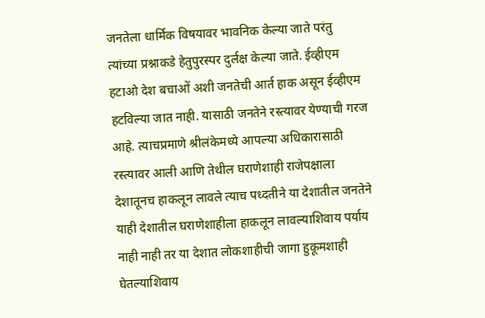जनतेला धार्मिक विषयावर भावनिक केल्या जाते परंतु त्यांच्या प्रश्नाकडे हेतुपुरस्पर दुर्लक्ष केल्या जाते. ईव्हीएम हटाओ देश बचाओं अशी जनतेची आर्त हाक असून ईव्हीएम हटविल्या जात नाही. यासाठी जनतेने रस्त्यावर येण्याची गरज आहे. त्याचप्रमाणे श्रीलंकेमध्ये आपल्या अधिकारासाठी रस्त्यावर आली आणि तेथील घराणेशाही राजेपक्षाला देशातूनच हाकलून लावले त्याच पध्दतीने या देशातील जनतेने याही देशातील घराणेशाहीला हाकलून लावल्याशिवाय पर्याय नाही नाही तर या देशात लोकशाहीची जागा हुकूमशाही घेतल्याशिवाय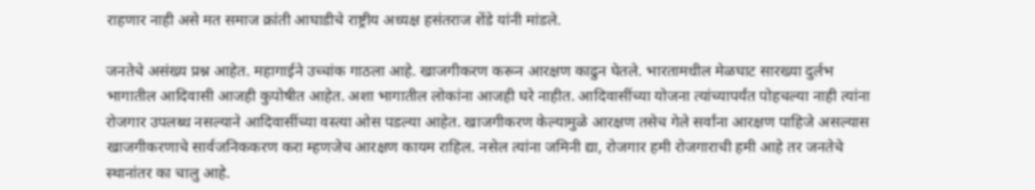राहणार नाही असे मत समाज क्रांती आघाडीचे राष्ट्रीय अध्यक्ष हसंतराज शेंडे यांनी मांडले.

जनतेचे असंख्य प्रश्न आहेत. महागाईने उच्चांक गाठला आहे. खाजगीकरण करून आरक्षण काढुन घेतले. भारतामधील मेळघाट सारख्या दुर्लभ भागातील आदिवासी आजही कुपोषीत आहेत. अशा भागातील लोकांना आजही घरे नाहीत. आदिवासींच्या योजना त्यांच्यापर्यंत पोहचल्या नाही त्यांना रोजगार उपलब्ध नसल्याने आदिवासींच्या वस्त्या ओस पडल्या आहेत. खाजगीकरण केल्यामुळे आरक्षण तसेच गेले सर्वांना आरक्षण पाहिजे असल्यास खाजगीकरणाचे सार्वजनिककरण करा म्हणजेच आरक्षण कायम राहिल. नसेल त्यांना जमिनी द्या, रोजगार हमी रोजगाराची हमी आहे तर जनतेचे स्थानांतर का चालु आहे.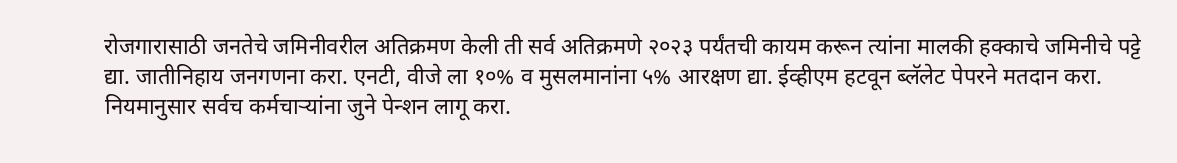रोजगारासाठी जनतेचे जमिनीवरील अतिक्रमण केली ती सर्व अतिक्रमणे २०२३ पर्यंतची कायम करून त्यांना मालकी हक्काचे जमिनीचे पट्टे द्या. जातीनिहाय जनगणना करा. एनटी, वीजे ला १०% व मुसलमानांना ५% आरक्षण द्या. ईव्हीएम हटवून ब्लॅलेट पेपरने मतदान करा. नियमानुसार सर्वच कर्मचाऱ्यांना जुने पेन्शन लागू करा.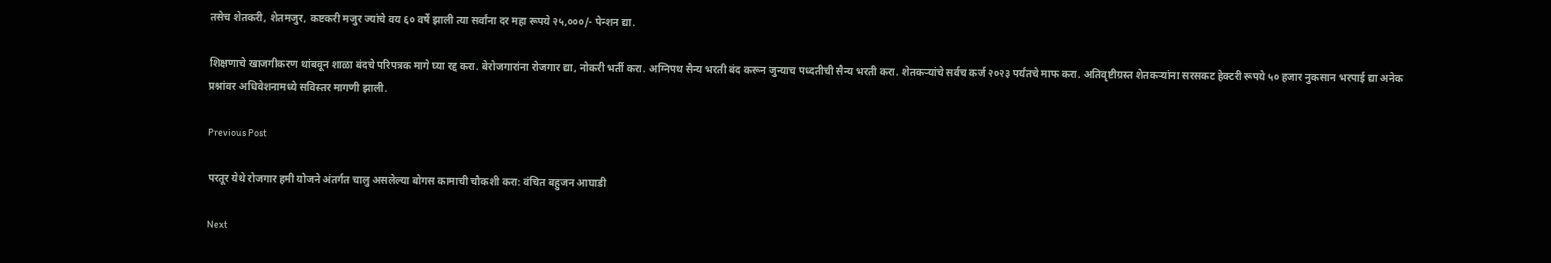तसेच शेतकरी, शेतमजुर, कष्टकरी मजुर ज्यांचे वय ६० वर्षे झाली त्या सर्वांना दर महा रूपये २५,०००/- पेन्शन द्या.

शिक्षणाचे खाजगीकरण थांबवून शाळा बंदचे परिपत्रक मागे घ्या रद्द करा. बेरोजगारांना रोजगार द्या, नोकरी भर्ती करा. अग्निपथ सैन्य भरती बंद करून जुन्याच पध्दतीची सैन्य भरती करा. शेतकऱ्यांचे सर्वच कर्ज २०२३ पर्यंतचे माफ करा. अतिवृष्टीग्रस्त शेतकऱ्यांना सरसकट हेक्टरी रूपये ५० हजार नुकसान भरपाई द्या अनेक प्रश्नांवर अधिवेशनामध्ये सविस्तर मागणी झाली.

Previous Post

परतूर येथे रोजगार हमी योजने अंतर्गत चालु असलेल्या बोगस कामाची चौकशी करा: वंचित बहुजन आघाडी

Next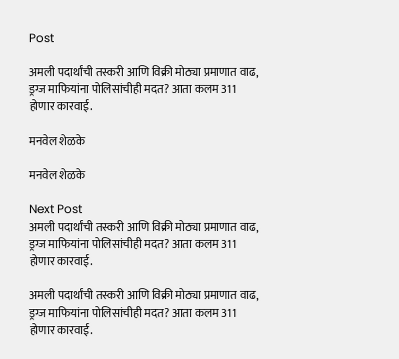Post

अमली पदार्थांची तस्करी आणि विक्री मोठ्या प्रमाणात वाढ, ड्रग्ज माफियांना पोलिसांचीही मदत? आता कलम 311 होणार कारवाई.

मनवेल शेळके

मनवेल शेळके

Next Post
अमली पदार्थांची तस्करी आणि विक्री मोठ्या प्रमाणात वाढ, ड्रग्ज माफियांना पोलिसांचीही मदत? आता कलम 311 होणार कारवाई.

अमली पदार्थांची तस्करी आणि विक्री मोठ्या प्रमाणात वाढ, ड्रग्ज माफियांना पोलिसांचीही मदत? आता कलम 311 होणार कारवाई.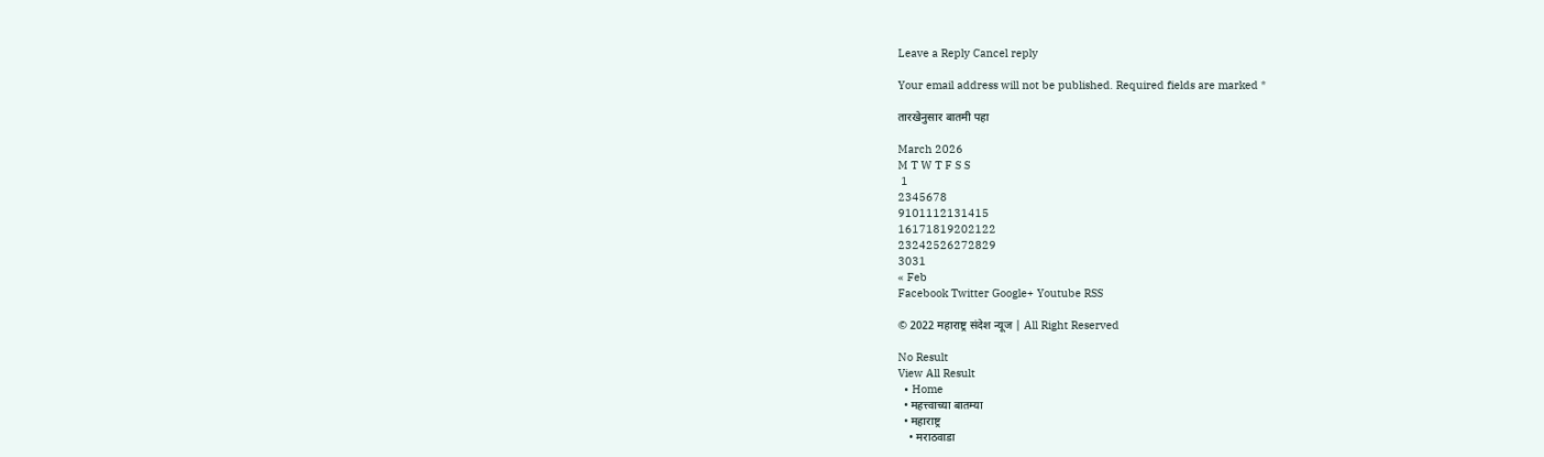Leave a Reply Cancel reply

Your email address will not be published. Required fields are marked *

तारखेनुसार बातमी पहा

March 2026
M T W T F S S
 1
2345678
9101112131415
16171819202122
23242526272829
3031
« Feb
Facebook Twitter Google+ Youtube RSS

© 2022 महाराष्ट्र संदेश न्यूज | All Right Reserved

No Result
View All Result
  • Home
  • महत्त्वाच्या बातम्या
  • महाराष्ट्र
    • मराठवाडा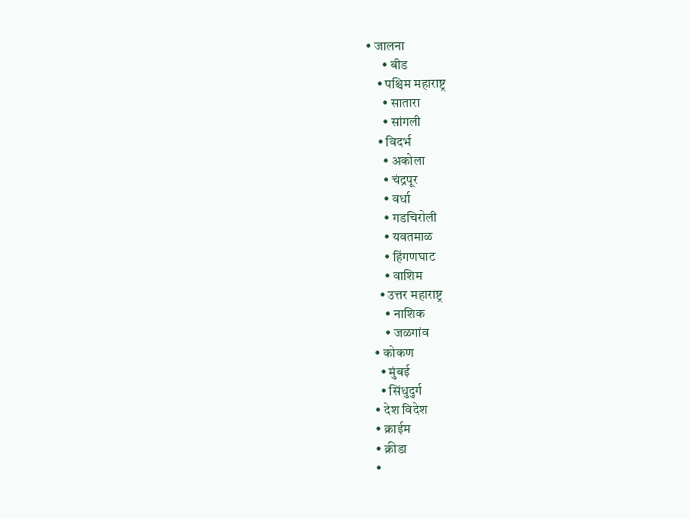• जालना
      • बीड
    • पश्चिम महाराष्ट्र
      • सातारा
      • सांगली
    • विदर्भ
      • अकोला
      • चंद्रपूर
      • वर्धा
      • गडचिरोली
      • यवतमाळ
      • हिंगणघाट
      • वाशिम
    • उत्तर महाराष्ट्र
      • नाशिक
      • जळगांव
  • कोकण
    • मुंबई
    • सिंधुदुर्ग
  • देश विदेश
  • क्राईम
  • क्रीडा
  •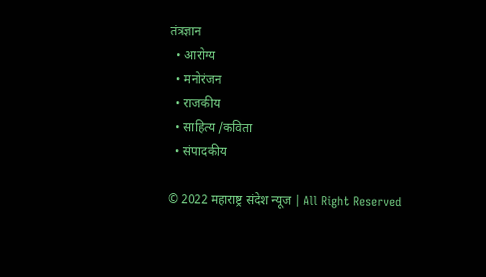तंत्रज्ञान
  • आरोग्य
  • मनोरंजन
  • राजकीय
  • साहित्य /कविता
  • संपादकीय

© 2022 महाराष्ट्र संदेश न्यूज | All Right Reserved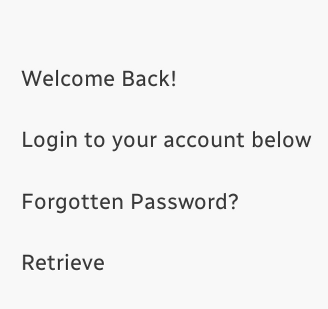Welcome Back!

Login to your account below

Forgotten Password?

Retrieve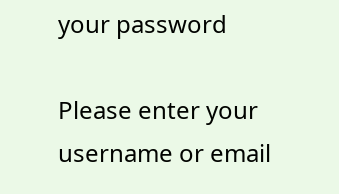your password

Please enter your username or email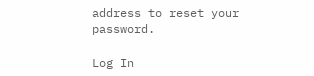address to reset your password.

Log In